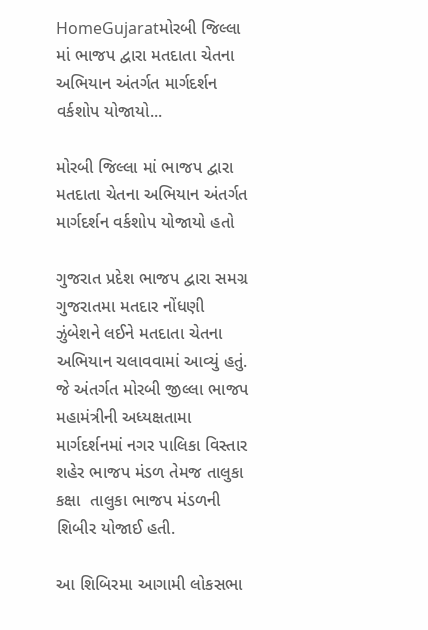HomeGujaratમોરબી જિલ્લા માં ભાજપ દ્વારા મતદાતા ચેતના અભિયાન અંતર્ગત માર્ગદર્શન વર્કશોપ યોજાયો...

મોરબી જિલ્લા માં ભાજપ દ્વારા મતદાતા ચેતના અભિયાન અંતર્ગત માર્ગદર્શન વર્કશોપ યોજાયો હતો

ગુજરાત પ્રદેશ ભાજપ દ્વારા સમગ્ર ગુજરાતમા મતદાર નોંધણી ઝુંબેશને લઈને મતદાતા ચેતના અભિયાન ચલાવવામાં આવ્યું હતું. જે અંતર્ગત મોરબી જીલ્લા ભાજપ મહામંત્રીની અધ્યક્ષતામા માર્ગદર્શનમાં નગર પાલિકા વિસ્તાર શહેર ભાજપ મંડળ તેમજ તાલુકા કક્ષા  તાલુકા ભાજપ મંડળની શિબીર યોજાઈ હતી.

આ શિબિરમા આગામી લોકસભા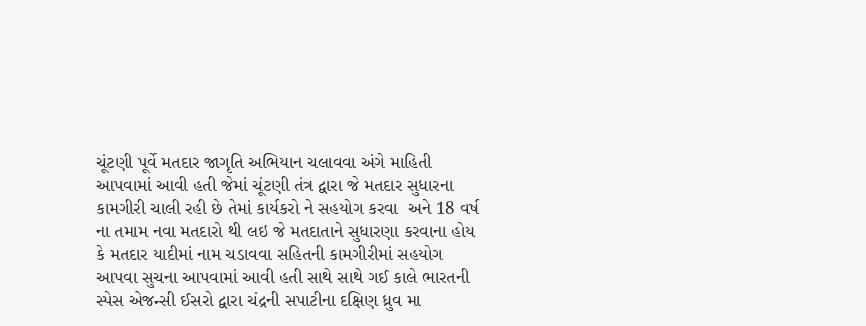ચૂંટણી પૂર્વે મતદાર જાગૃતિ અભિયાન ચલાવવા અંગે માહિતી આપવામાં આવી હતી જેમાં ચૂંટણી તંત્ર દ્વારા જે મતદાર સુધારના કામગીરી ચાલી રહી છે તેમાં કાર્યકરો ને સહયોગ કરવા  અને 18 વર્ષ ના તમામ નવા મતદારો થી લઇ જે મતદાતાને સુધારણા કરવાના હોય કે મતદાર યાદીમાં નામ ચડાવવા સહિતની કામગીરીમાં સહયોગ આપવા સુચના આપવામાં આવી હતી સાથે સાથે ગઈ કાલે ભારતની સ્પેસ એજન્સી ઈસરો દ્વારા ચંદ્રની સપાટીના દક્ષિણ ધ્રુવ મા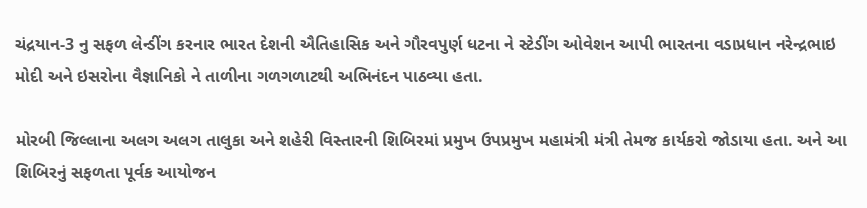ચંદ્રયાન-3 નુ સફળ લેન્ડીંગ કરનાર ભારત દેશની ઐતિહાસિક અને ગૌરવપુર્ણ ધટના ને સ્ટેડીંગ ઓવેશન આપી ભારતના વડાપ્રધાન નરેન્દ્રભાઇ મોદી અને ઇસરોના વૈજ્ઞાનિકો ને તાળીના ગળગળાટથી અભિનંદન પાઠવ્યા હતા.

મોરબી જિલ્લાના અલગ અલગ તાલુકા અને શહેરી વિસ્તારની શિબિરમાં પ્રમુખ ઉપપ્રમુખ મહામંત્રી મંત્રી તેમજ કાર્યકરો જોડાયા હતા. અને આ શિબિરનું સફળતા પૂર્વક આયોજન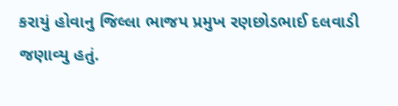કરાયું હોવાનુ જિલ્લા ભાજપ પ્રમુખ રણછોડભાઈ દલવાડી જણાવ્યુ હતું.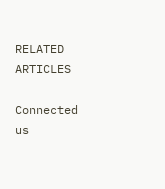RELATED ARTICLES

Connected us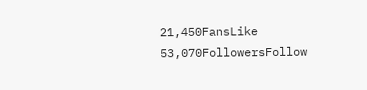21,450FansLike
53,070FollowersFollow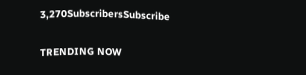3,270SubscribersSubscribe

TRENDING NOW